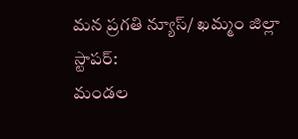మన ప్రగతి న్యూస్/ ఖమ్మం జిల్లా స్టాపర్:
మండల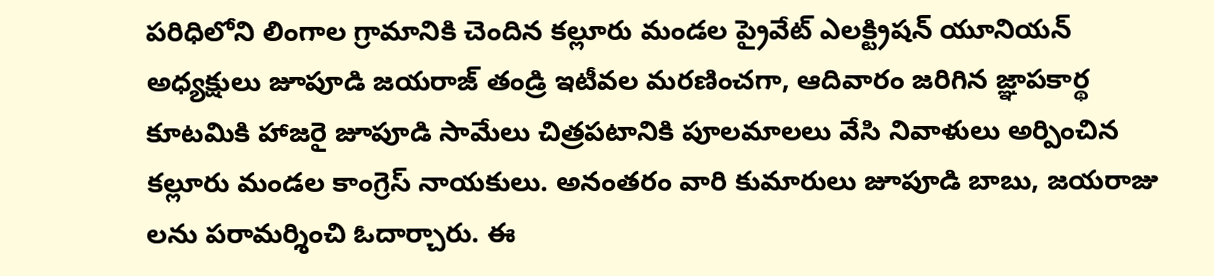పరిధిలోని లింగాల గ్రామానికి చెందిన కల్లూరు మండల ప్రైవేట్ ఎలక్ట్రిషన్ యూనియన్ అధ్యక్షులు జూపూడి జయరాజ్ తండ్రి ఇటీవల మరణించగా, ఆదివారం జరిగిన జ్ఞాపకార్థ కూటమికి హాజరై జూపూడి సామేలు చిత్రపటానికి పూలమాలలు వేసి నివాళులు అర్పించిన కల్లూరు మండల కాంగ్రెస్ నాయకులు. అనంతరం వారి కుమారులు జూపూడి బాబు, జయరాజు లను పరామర్శించి ఓదార్చారు. ఈ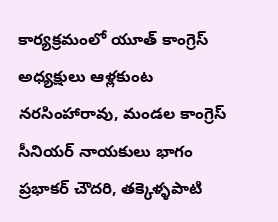కార్యక్రమంలో యూత్ కాంగ్రెస్ అధ్యక్షులు ఆళ్లకుంట నరసింహారావు, మండల కాంగ్రెస్ సీనియర్ నాయకులు భాగం ప్రభాకర్ చౌదరి, తక్కెళ్ళపాటి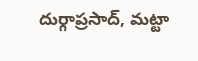దుర్గాప్రసాద్, మట్టా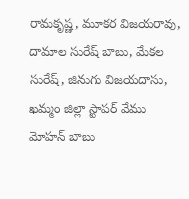రామకృష్ణ, మూకర విజయరావు, దామాల సురేష్ బాబు, మేకల సురేష్, జినుగు విజయదాసు,
ఖమ్మం జిల్లా స్టాపర్ వేము మోహన్ బాబు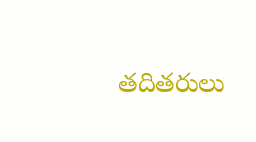తదితరులు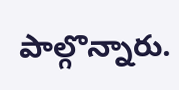పాల్గొన్నారు.